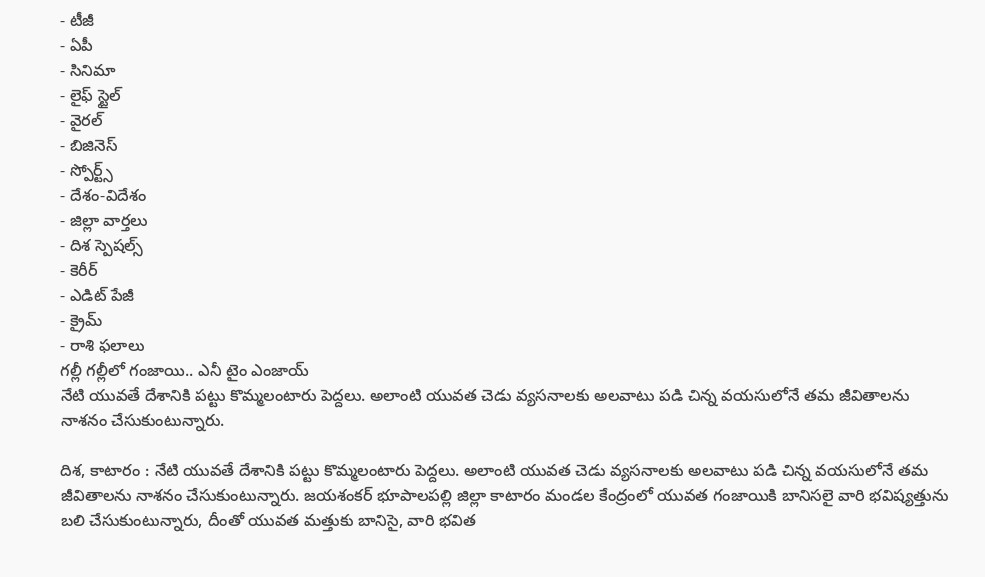- టీజీ
- ఏపీ
- సినిమా
- లైఫ్ స్టైల్
- వైరల్
- బిజినెస్
- స్పోర్ట్స్
- దేశం-విదేశం
- జిల్లా వార్తలు
- దిశ స్పెషల్స్
- కెరీర్
- ఎడిట్ పేజీ
- క్రైమ్
- రాశి ఫలాలు
గల్లీ గల్లీలో గంజాయి.. ఎనీ టైం ఎంజాయ్
నేటి యువతే దేశానికి పట్టు కొమ్మలంటారు పెద్దలు. అలాంటి యువత చెడు వ్యసనాలకు అలవాటు పడి చిన్న వయసులోనే తమ జీవితాలను నాశనం చేసుకుంటున్నారు.

దిశ, కాటారం : నేటి యువతే దేశానికి పట్టు కొమ్మలంటారు పెద్దలు. అలాంటి యువత చెడు వ్యసనాలకు అలవాటు పడి చిన్న వయసులోనే తమ జీవితాలను నాశనం చేసుకుంటున్నారు. జయశంకర్ భూపాలపల్లి జిల్లా కాటారం మండల కేంద్రంలో యువత గంజాయికి బానిసలై వారి భవిష్యత్తును బలి చేసుకుంటున్నారు, దీంతో యువత మత్తుకు బానిసై, వారి భవిత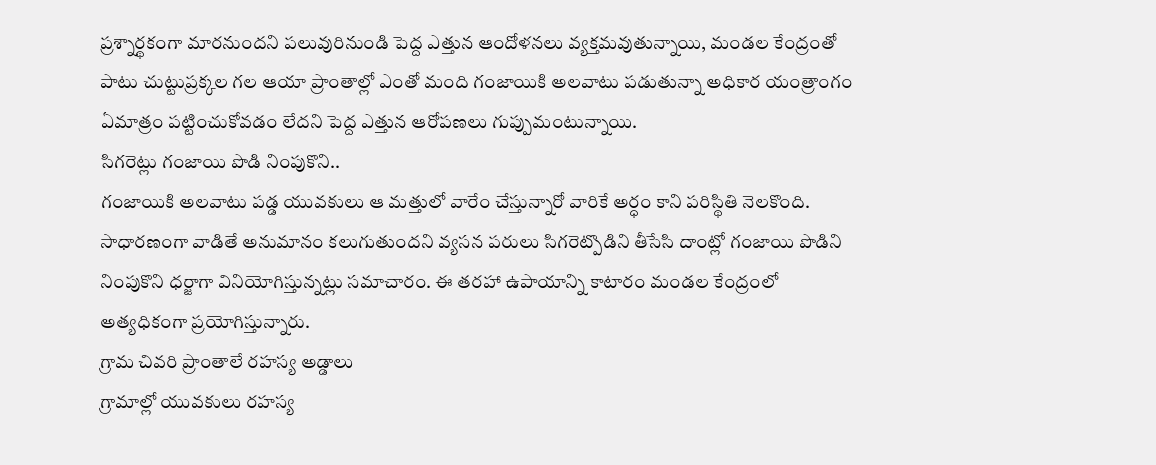ప్రశ్నార్థకంగా మారనుందని పలువురినుండి పెద్ద ఎత్తున ఆందోళనలు వ్యక్తమవుతున్నాయి, మండల కేంద్రంతో పాటు చుట్టుప్రక్కల గల ఆయా ప్రాంతాల్లో ఎంతో మంది గంజాయికి అలవాటు పడుతున్నా అధికార యంత్రాంగం ఏమాత్రం పట్టించుకోవడం లేదని పెద్ద ఎత్తున ఆరోపణలు గుప్పుమంటున్నాయి.
సిగరెట్లు గంజాయి పొడి నింపుకొని..
గంజాయికి అలవాటు పడ్డ యువకులు ఆ మత్తులో వారేం చేస్తున్నారో వారికే అర్ధం కాని పరిస్థితి నెలకొంది. సాధారణంగా వాడితే అనుమానం కలుగుతుందని వ్యసన పరులు సిగరెట్పొడిని తీసేసి దాంట్లో గంజాయి పొడిని నింపుకొని ధర్జాగా వినియోగిస్తున్నట్లు సమాచారం. ఈ తరహా ఉపాయాన్ని కాటారం మండల కేంద్రంలో అత్యధికంగా ప్రయోగిస్తున్నారు.
గ్రామ చివరి ప్రాంతాలే రహస్య అడ్డాలు
గ్రామాల్లో యువకులు రహస్య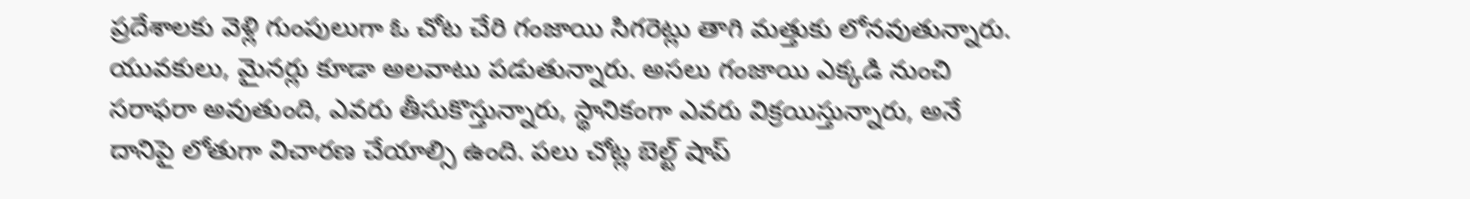ప్రదేశాలకు వెళ్లి గుంపులుగా ఓ చోట చేరి గంజాయి సిగరెట్లు తాగి మత్తుకు లోనవుతున్నారు. యువకులు, మైనర్లు కూడా అలవాటు పడుతున్నారు. అసలు గంజాయి ఎక్కడి నుంచి సరాఫరా అవుతుంది, ఎవరు తీసుకొస్తున్నారు, స్థానికంగా ఎవరు విక్రయిస్తున్నారు, అనే దానిపై లోతుగా విచారణ చేయాల్సి ఉంది. పలు చోట్ల బెల్ట్ షాప్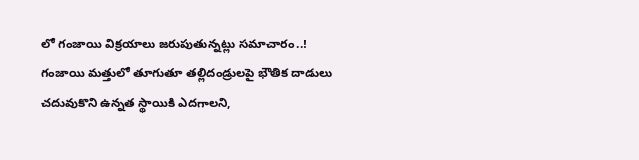లో గంజాయి విక్రయాలు జరుపుతున్నట్లు సమాచారం..!
గంజాయి మత్తులో తూగుతూ తల్లిదండ్రులపై భౌతిక దాడులు
చదువుకొని ఉన్నత స్థాయికి ఎదగాలని,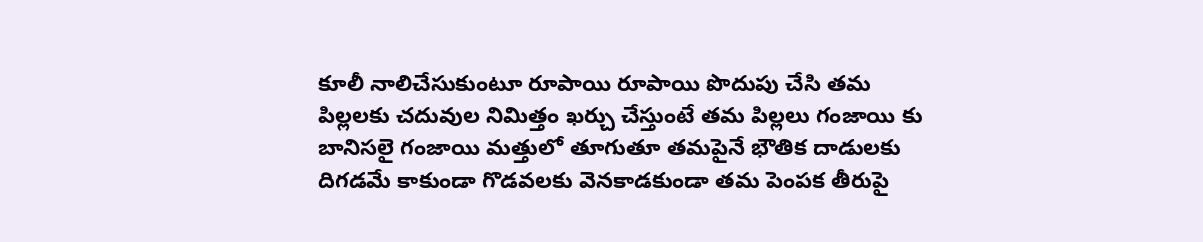కూలీ నాలిచేసుకుంటూ రూపాయి రూపాయి పొదుపు చేసి తమ పిల్లలకు చదువుల నిమిత్తం ఖర్చు చేస్తుంటే తమ పిల్లలు గంజాయి కు బానిసలై గంజాయి మత్తులో తూగుతూ తమపైనే భౌతిక దాడులకు దిగడమే కాకుండా గొడవలకు వెనకాడకుండా తమ పెంపక తీరుపై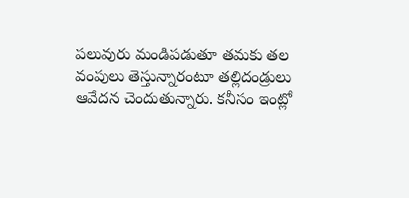పలువురు మండిపడుతూ తమకు తల వంపులు తెస్తున్నారంటూ తల్లిదండ్రులు ఆవేదన చెందుతున్నారు. కనీసం ఇంట్లో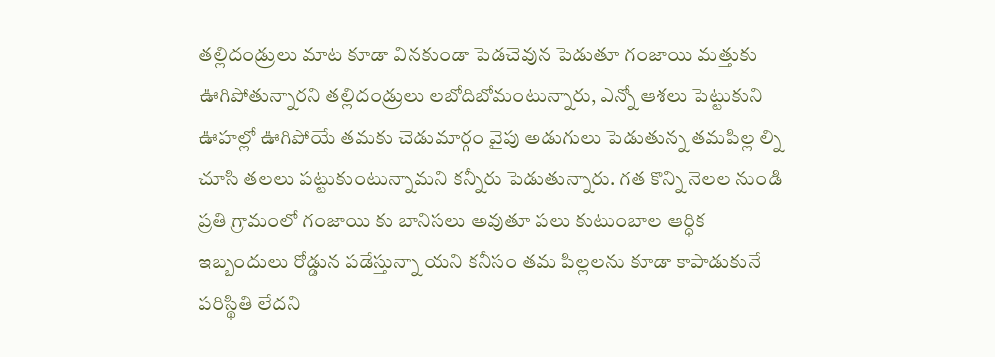తల్లిదండ్రులు మాట కూడా వినకుండా పెడచెవున పెడుతూ గంజాయి మత్తుకు ఊగిపోతున్నారని తల్లిదండ్రులు లబోదిబోమంటున్నారు, ఎన్నో ఆశలు పెట్టుకుని ఊహల్లో ఊగిపోయే తమకు చెడుమార్గం వైపు అడుగులు పెడుతున్న తమపిల్ల ల్ని చూసి తలలు పట్టుకుంటున్నామని కన్నీరు పెడుతున్నారు. గత కొన్ని నెలల నుండి ప్రతి గ్రామంలో గంజాయి కు బానిసలు అవుతూ పలు కుటుంబాల ఆర్ధిక ఇబ్బందులు రోడ్డున పడేస్తున్నా యని కనీసం తమ పిల్లలను కూడా కాపాడుకునే పరిస్థితి లేదని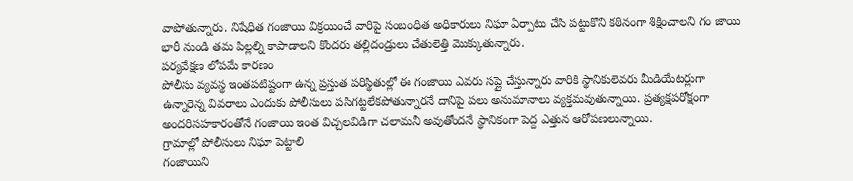వాపోతున్నారు. నిషేధిత గంజాయి విక్రయించే వారిపై సంబంధిత అధికారులు నిఘా ఏర్పాటు చేసి పట్టుకొని కఠినంగా శిక్షించాలని గం జాయి భారీ నుండి తమ పిల్లల్ని కాపాడాలని కొందరు తల్లిదండ్రులు చేతులెత్తి మొక్కుతున్నారు.
పర్యవేక్షణ లోపమే కారణం
పోలీసు వ్యవస్థ ఇంతపటిష్టంగా ఉన్న ప్రస్తుత పరిస్థితుల్లో ఈ గంజాయి ఎవరు సప్లై చేస్తున్నారు వారికి స్థానికులెవరు మీడియేటర్లుగా ఉన్నారెన్న వివరాలు ఎందుకు పోలీసులు పసిగట్టలేకపోతున్నారనే దానిపై పలు అనుమానాలు వ్యక్తమవుతున్నాయి. ప్రత్యక్షపరోక్షంగా అందరిసహకారంతోనే గంజాయి ఇంత విచ్చలవిడిగా చలామనీ అవుతోందనే స్థానికంగా పెద్ద ఎత్తున ఆరోపణలున్నాయి.
గ్రామాల్లో పోలీసులు నిఘా పెట్టాలి
గంజాయిని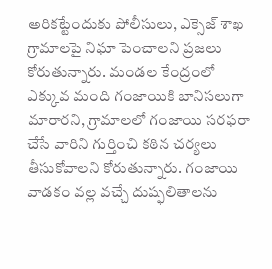అరికట్టేందుకు పోలీసులు, ఎక్సెజ్ శాఖ గ్రామాలపై నిఘా పెంచాలని ప్రజలు కోరుతున్నారు. మండల కేంద్రంలో ఎక్కువ మంది గంజాయికి బానిసలుగా మారారని, గ్రామాలలో గంజాయి సరఫరా చేసే వారిని గుర్తించి కఠిన చర్యలు తీసుకోవాలని కోరుతున్నారు. గంజాయి వాడకం వల్ల వచ్చే దుష్ఫలితాలను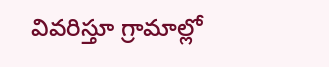వివరిస్తూ గ్రామాల్లో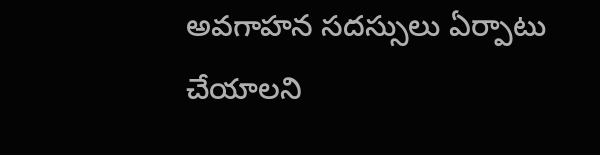అవగాహన సదస్సులు ఏర్పాటు చేయాలని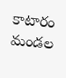కాటారం మండల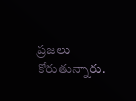ప్రజలు కోరుతున్నారు.